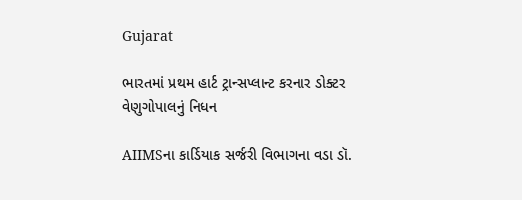Gujarat

ભારતમાં પ્રથમ હાર્ટ ટ્રાન્સપ્લાન્ટ કરનાર ડોક્ટર વેણુગોપાલનું નિધન

AIIMSના કાર્ડિયાક સર્જરી વિભાગના વડા ડૉ.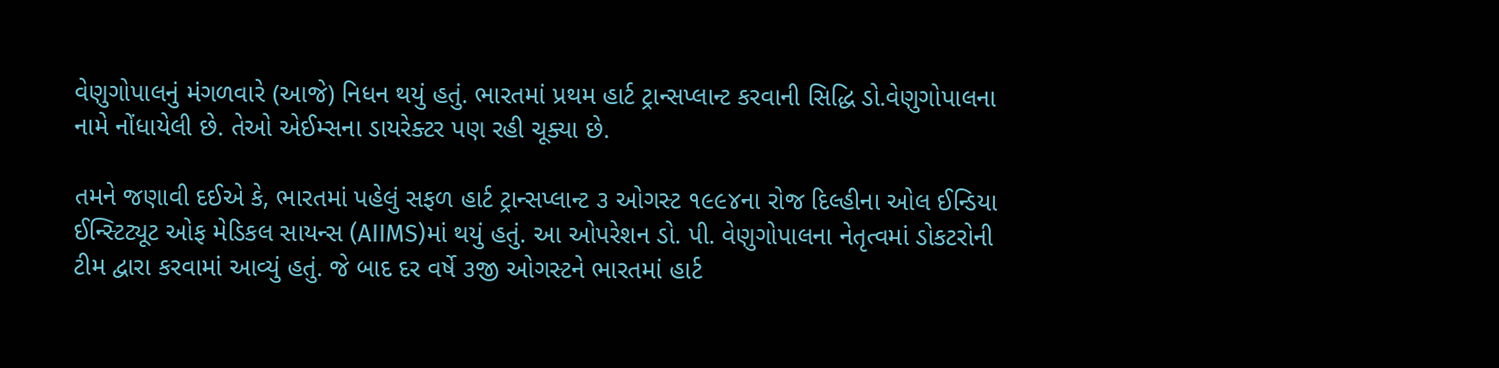વેણુગોપાલનું મંગળવારે (આજે) નિધન થયું હતું. ભારતમાં પ્રથમ હાર્ટ ટ્રાન્સપ્લાન્ટ કરવાની સિદ્ધિ ડો.વેણુગોપાલના નામે નોંધાયેલી છે. તેઓ એઈમ્સના ડાયરેક્ટર પણ રહી ચૂક્યા છે.

તમને જણાવી દઈએ કે, ભારતમાં પહેલું સફળ હાર્ટ ટ્રાન્સપ્લાન્ટ ૩ ઓગસ્ટ ૧૯૯૪ના રોજ દિલ્હીના ઓલ ઈન્ડિયા ઈન્સ્ટિટ્યૂટ ઓફ મેડિકલ સાયન્સ (AIIMS)માં થયું હતું. આ ઓપરેશન ડો. પી. વેણુગોપાલના નેતૃત્વમાં ડોકટરોની ટીમ દ્વારા કરવામાં આવ્યું હતું. જે બાદ દર વર્ષે ૩જી ઓગસ્ટને ભારતમાં હાર્ટ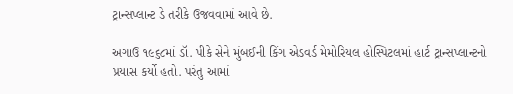ટ્રાન્સપ્લાન્ટ ડે તરીકે ઉજવવામાં આવે છે.

અગાઉ ૧૯૬૮માં ડૉ. પીકે સેને મુંબઈની કિંગ એડવર્ડ મેમોરિયલ હોસ્પિટલમાં હાર્ટ ટ્રાન્સપ્લાન્ટનો પ્રયાસ કર્યો હતો. પરંતુ આમાં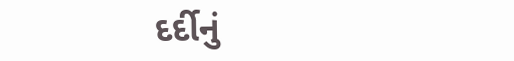દર્દીનું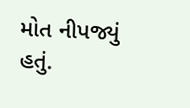મોત નીપજ્યું હતું.